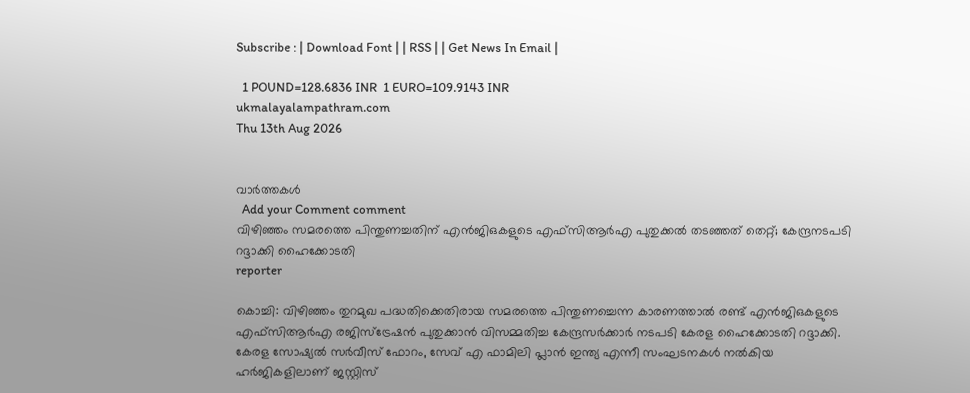Subscribe : | Download Font | | RSS | | Get News In Email |

  1 POUND=128.6836 INR  1 EURO=109.9143 INR
ukmalayalampathram.com
Thu 13th Aug 2026


വാര്‍ത്തകള്‍
  Add your Comment comment
വിഴിഞ്ഞം സമരത്തെ പിന്തുണച്ചതിന് എന്‍ജിഒകളുടെ എഫ്സിആര്‍എ പുതുക്കല്‍ തടഞ്ഞത് തെറ്റ്; കേന്ദ്രനടപടി റദ്ദാക്കി ഹൈക്കോടതി
reporter

കൊച്ചി: വിഴിഞ്ഞം തുറമുഖ പദ്ധതിക്കെതിരായ സമരത്തെ പിന്തുണച്ചെന്ന കാരണത്താല്‍ രണ്ട് എന്‍ജിഒകളുടെ എഫ്സിആര്‍എ രജിസ്ട്രേഷന്‍ പുതുക്കാന്‍ വിസമ്മതിച്ച കേന്ദ്രസര്‍ക്കാര്‍ നടപടി കേരള ഹൈക്കോടതി റദ്ദാക്കി. കേരള സോഷ്യല്‍ സര്‍വീസ് ഫോറം, സേവ് എ ഫാമിലി പ്ലാന്‍ ഇന്ത്യ എന്നീ സംഘടനകള്‍ നല്‍കിയ ഹര്‍ജികളിലാണ് ജസ്റ്റിസ്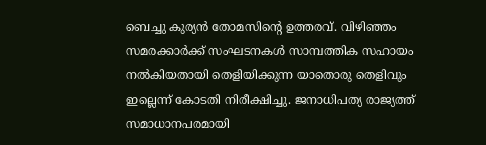ബെച്ചു കുര്യന്‍ തോമസിന്റെ ഉത്തരവ്. വിഴിഞ്ഞം സമരക്കാര്‍ക്ക് സംഘടനകള്‍ സാമ്പത്തിക സഹായം നല്‍കിയതായി തെളിയിക്കുന്ന യാതൊരു തെളിവും ഇല്ലെന്ന് കോടതി നിരീക്ഷിച്ചു. ജനാധിപത്യ രാജ്യത്ത് സമാധാനപരമായി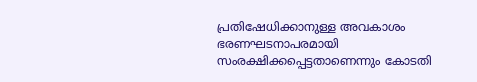പ്രതിഷേധിക്കാനുള്ള അവകാശം ഭരണഘടനാപരമായി സംരക്ഷിക്കപ്പെട്ടതാണെന്നും കോടതി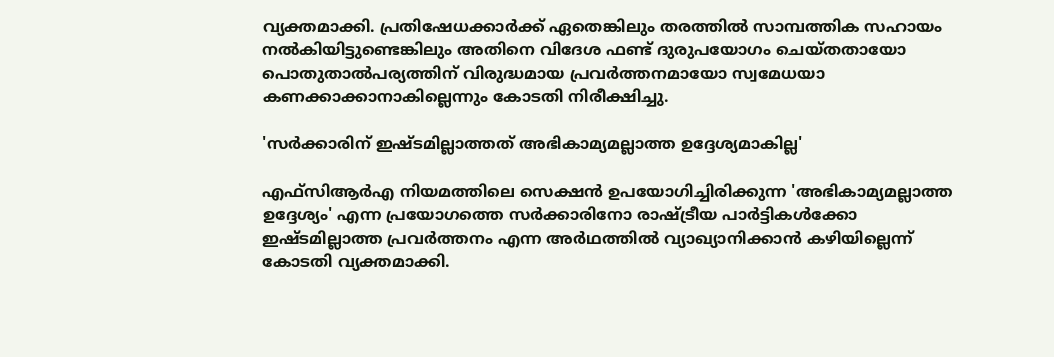വ്യക്തമാക്കി. പ്രതിഷേധക്കാര്‍ക്ക് ഏതെങ്കിലും തരത്തില്‍ സാമ്പത്തിക സഹായം നല്‍കിയിട്ടുണ്ടെങ്കിലും അതിനെ വിദേശ ഫണ്ട് ദുരുപയോഗം ചെയ്തതായോ പൊതുതാല്‍പര്യത്തിന് വിരുദ്ധമായ പ്രവര്‍ത്തനമായോ സ്വമേധയാ കണക്കാക്കാനാകില്ലെന്നും കോടതി നിരീക്ഷിച്ചു.

'സര്‍ക്കാരിന് ഇഷ്ടമില്ലാത്തത് അഭികാമ്യമല്ലാത്ത ഉദ്ദേശ്യമാകില്ല'

എഫ്സിആര്‍എ നിയമത്തിലെ സെക്ഷന്‍ ഉപയോഗിച്ചിരിക്കുന്ന 'അഭികാമ്യമല്ലാത്ത ഉദ്ദേശ്യം' എന്ന പ്രയോഗത്തെ സര്‍ക്കാരിനോ രാഷ്ട്രീയ പാര്‍ട്ടികള്‍ക്കോ ഇഷ്ടമില്ലാത്ത പ്രവര്‍ത്തനം എന്ന അര്‍ഥത്തില്‍ വ്യാഖ്യാനിക്കാന്‍ കഴിയില്ലെന്ന് കോടതി വ്യക്തമാക്കി.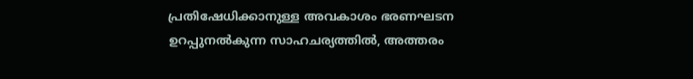പ്രതിഷേധിക്കാനുള്ള അവകാശം ഭരണഘടന ഉറപ്പുനല്‍കുന്ന സാഹചര്യത്തില്‍, അത്തരം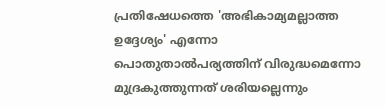പ്രതിഷേധത്തെ 'അഭികാമ്യമല്ലാത്ത ഉദ്ദേശ്യം' എന്നോ പൊതുതാല്‍പര്യത്തിന് വിരുദ്ധമെന്നോ മുദ്രകുത്തുന്നത് ശരിയല്ലെന്നും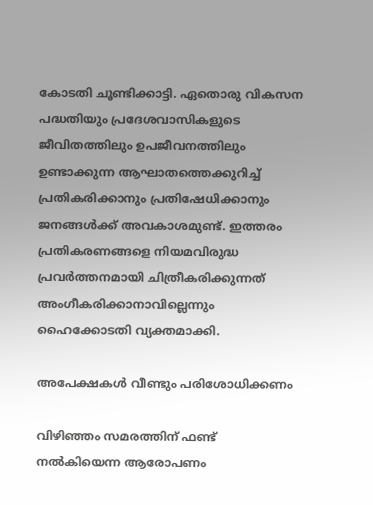കോടതി ചൂണ്ടിക്കാട്ടി. ഏതൊരു വികസന പദ്ധതിയും പ്രദേശവാസികളുടെ ജീവിതത്തിലും ഉപജീവനത്തിലും ഉണ്ടാക്കുന്ന ആഘാതത്തെക്കുറിച്ച് പ്രതികരിക്കാനും പ്രതിഷേധിക്കാനും ജനങ്ങള്‍ക്ക് അവകാശമുണ്ട്. ഇത്തരം പ്രതികരണങ്ങളെ നിയമവിരുദ്ധ പ്രവര്‍ത്തനമായി ചിത്രീകരിക്കുന്നത് അംഗീകരിക്കാനാവില്ലെന്നും ഹൈക്കോടതി വ്യക്തമാക്കി.

അപേക്ഷകള്‍ വീണ്ടും പരിശോധിക്കണം

വിഴിഞ്ഞം സമരത്തിന് ഫണ്ട് നല്‍കിയെന്ന ആരോപണം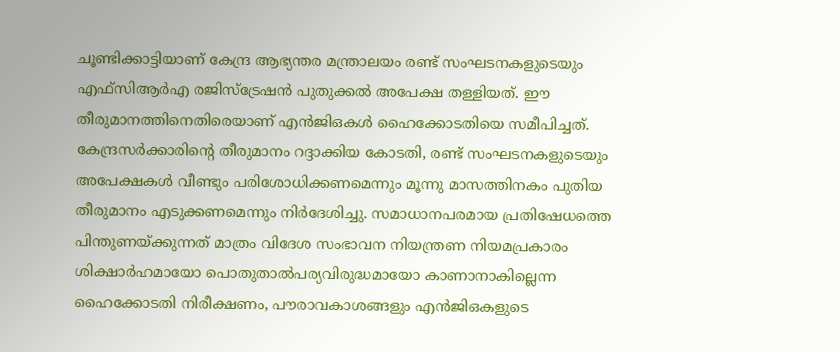ചൂണ്ടിക്കാട്ടിയാണ് കേന്ദ്ര ആഭ്യന്തര മന്ത്രാലയം രണ്ട് സംഘടനകളുടെയും എഫ്സിആര്‍എ രജിസ്ട്രേഷന്‍ പുതുക്കല്‍ അപേക്ഷ തള്ളിയത്. ഈ തീരുമാനത്തിനെതിരെയാണ് എന്‍ജിഒകള്‍ ഹൈക്കോടതിയെ സമീപിച്ചത്. കേന്ദ്രസര്‍ക്കാരിന്റെ തീരുമാനം റദ്ദാക്കിയ കോടതി, രണ്ട് സംഘടനകളുടെയും അപേക്ഷകള്‍ വീണ്ടും പരിശോധിക്കണമെന്നും മൂന്നു മാസത്തിനകം പുതിയ തീരുമാനം എടുക്കണമെന്നും നിര്‍ദേശിച്ചു. സമാധാനപരമായ പ്രതിഷേധത്തെ പിന്തുണയ്ക്കുന്നത് മാത്രം വിദേശ സംഭാവന നിയന്ത്രണ നിയമപ്രകാരം ശിക്ഷാര്‍ഹമായോ പൊതുതാല്‍പര്യവിരുദ്ധമായോ കാണാനാകില്ലെന്ന ഹൈക്കോടതി നിരീക്ഷണം, പൗരാവകാശങ്ങളും എന്‍ജിഒകളുടെ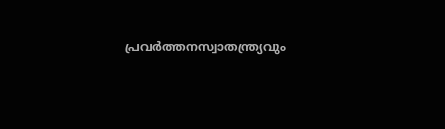പ്രവര്‍ത്തനസ്വാതന്ത്ര്യവും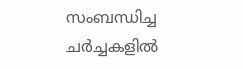സംബന്ധിച്ച ചര്‍ച്ചകളില്‍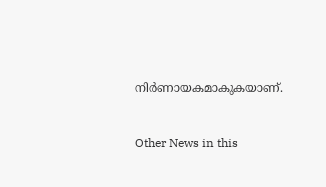നിര്‍ണായകമാകുകയാണ്.


Other News in this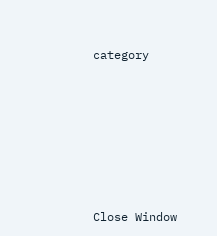category








Close Window